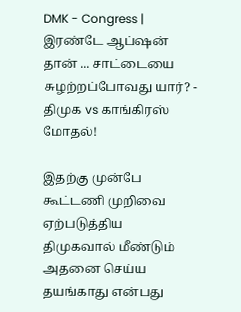DMK - Congress | இரண்டே ஆப்ஷன் தான் ... சாட்டையை சுழற்றப்போவது யார்? - திமுக vs காங்கிரஸ் மோதல்!

இதற்கு முன்பே கூட்டணி முறிவை ஏற்படுத்திய திமுகவால் மீண்டும் அதனை செய்ய தயங்காது என்பது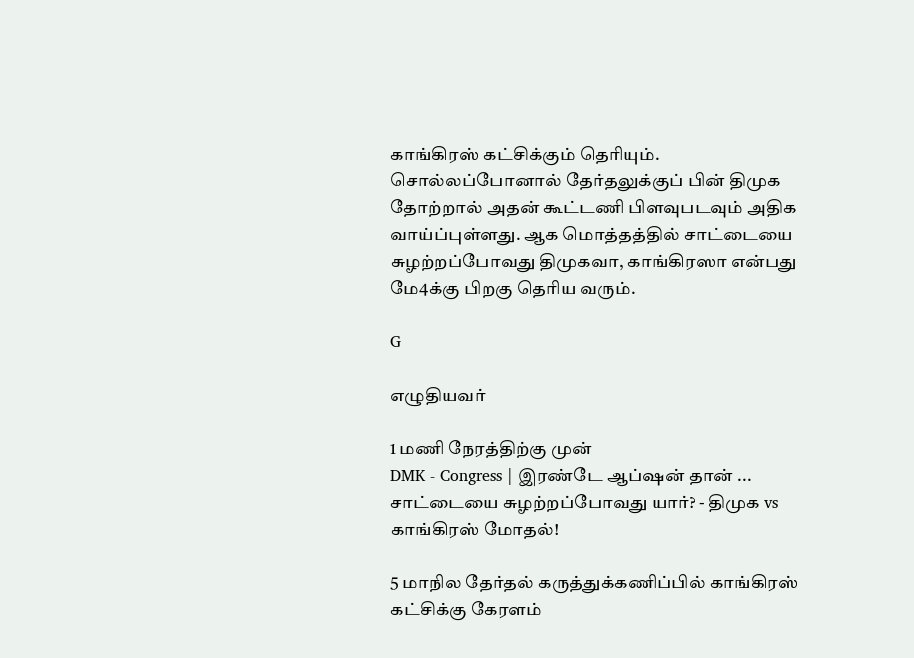காங்கிரஸ் கட்சிக்கும் தெரியும். சொல்லப்போனால் தேர்தலுக்குப் பின் திமுக தோற்றால் அதன் கூட்டணி பிளவுபடவும் அதிக வாய்ப்புள்ளது. ஆக மொத்தத்தில் சாட்டையை சுழற்றப்போவது திமுகவா, காங்கிரஸா என்பது மே4க்கு பிறகு தெரிய வரும்.

G

எழுதியவர்

1 மணி நேரத்திற்கு முன்
DMK - Congress | இரண்டே ஆப்ஷன் தான் ... சாட்டையை சுழற்றப்போவது யார்? - திமுக vs காங்கிரஸ் மோதல்!

5 மாநில தேர்தல் கருத்துக்கணிப்பில் காங்கிரஸ் கட்சிக்கு கேரளம்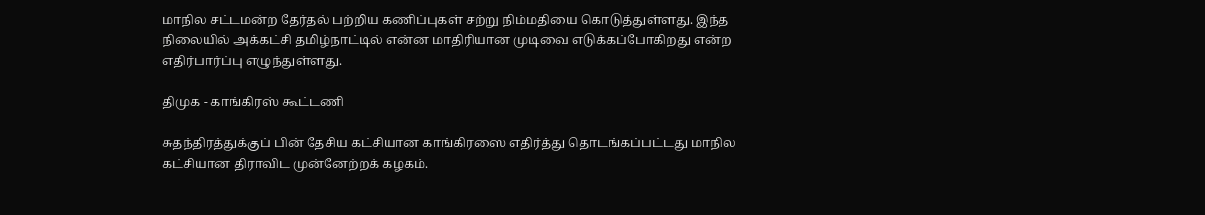மாநில சட்டமன்ற தேர்தல் பற்றிய கணிப்புகள் சற்று நிம்மதியை கொடுத்துள்ளது. இந்த நிலையில் அக்கட்சி தமிழ்நாட்டில் என்ன மாதிரியான முடிவை எடுக்கப்போகிறது என்ற எதிர்பார்ப்பு எழுந்துள்ளது.

திமுக - காங்கிரஸ் கூட்டணி

சுதந்திரத்துக்குப் பின் தேசிய கட்சியான காங்கிரஸை எதிர்த்து தொடங்கப்பட்டது மாநில கட்சியான திராவிட முன்னேற்றக் கழகம்.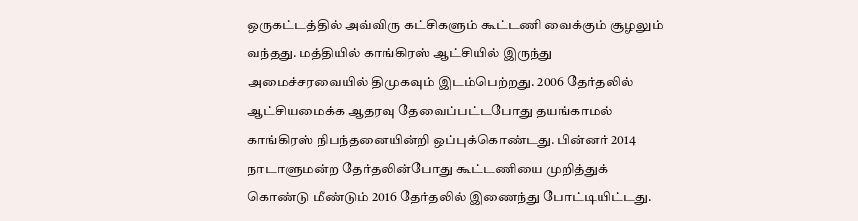ஒருகட்டத்தில் அவ்விரு கட்சிகளும் கூட்டணி வைக்கும் சூழலும் வந்தது. மத்தியில் காங்கிரஸ் ஆட்சியில் இருந்து அமைச்சரவையில் திமுகவும் இடம்பெற்றது. 2006 தேர்தலில் ஆட்சியமைக்க ஆதரவு தேவைப்பட்டபோது தயங்காமல் காங்கிரஸ் நிபந்தனையின்றி ஒப்புக்கொண்டது. பின்னர் 2014 நாடாளுமன்ற தேர்தலின்போது கூட்டணியை முறித்துக் கொண்டு மீண்டும் 2016 தேர்தலில் இணைந்து போட்டியிட்டது.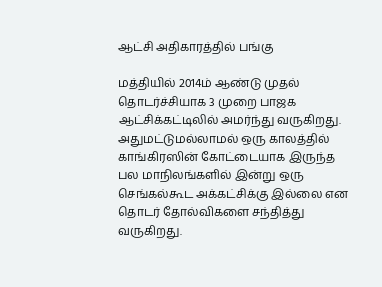ஆட்சி அதிகாரத்தில் பங்கு

மத்தியில் 2014ம் ஆண்டு முதல் தொடர்ச்சியாக 3 முறை பாஜக ஆட்சிக்கட்டிலில் அமர்ந்து வருகிறது. அதுமட்டுமல்லாமல் ஒரு காலத்தில் காங்கிரஸின் கோட்டையாக இருந்த பல மாநிலங்களில் இன்று ஒரு செங்கல்கூட அக்கட்சிக்கு இல்லை என தொடர் தோல்விகளை சந்தித்து வருகிறது.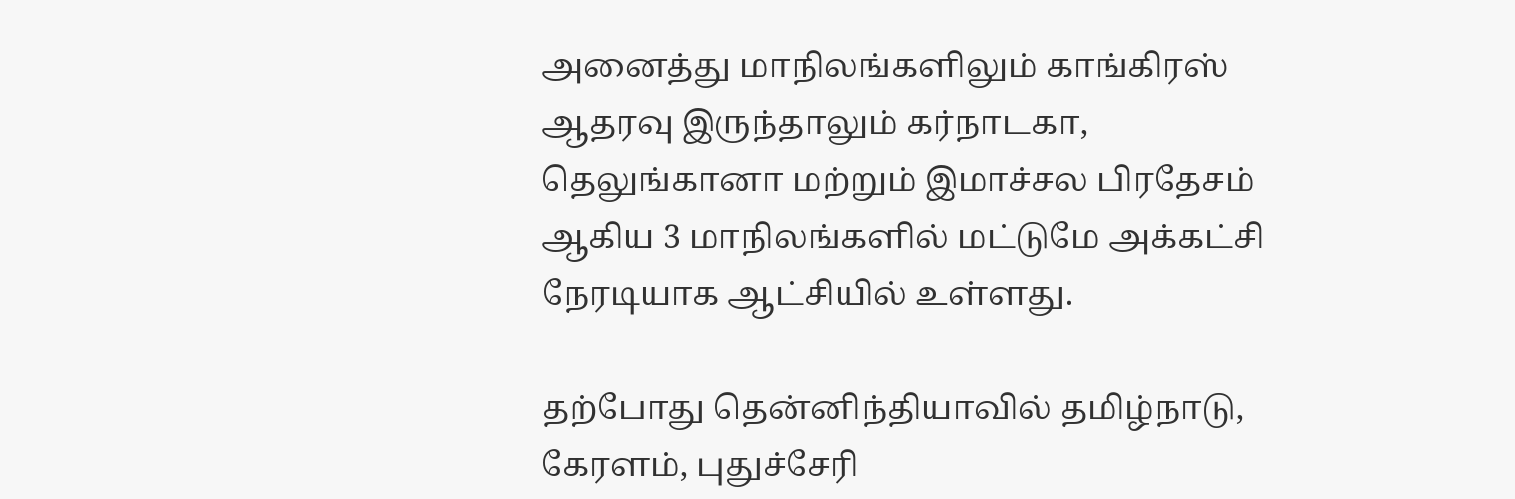அனைத்து மாநிலங்களிலும் காங்கிரஸ் ஆதரவு இருந்தாலும் கர்நாடகா, தெலுங்கானா மற்றும் இமாச்சல பிரதேசம் ஆகிய 3 மாநிலங்களில் மட்டுமே அக்கட்சி நேரடியாக ஆட்சியில் உள்ளது.

தற்போது தென்னிந்தியாவில் தமிழ்நாடு, கேரளம், புதுச்சேரி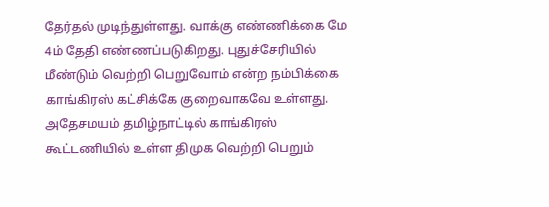தேர்தல் முடிந்துள்ளது. வாக்கு எண்ணிக்கை மே 4ம் தேதி எண்ணப்படுகிறது. புதுச்சேரியில் மீண்டும் வெற்றி பெறுவோம் என்ற நம்பிக்கை காங்கிரஸ் கட்சிக்கே குறைவாகவே உள்ளது. அதேசமயம் தமிழ்நாட்டில் காங்கிரஸ் கூட்டணியில் உள்ள திமுக வெற்றி பெறும்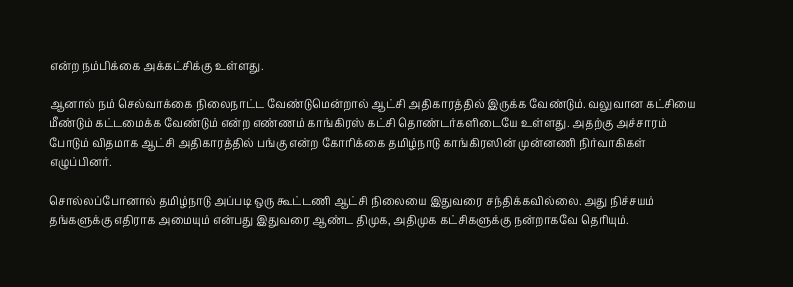என்ற நம்பிக்கை அக்கட்சிக்கு உள்ளது.

ஆனால் நம் செல்வாக்கை நிலைநாட்ட வேண்டுமென்றால் ஆட்சி அதிகாரத்தில் இருக்க வேண்டும். வலுவான கட்சியை மீண்டும் கட்டமைக்க வேண்டும் என்ற எண்ணம் காங்கிரஸ் கட்சி தொண்டர்களிடையே உள்ளது. அதற்கு அச்சாரம் போடும் விதமாக ஆட்சி அதிகாரத்தில் பங்கு என்ற கோரிக்கை தமிழ்நாடு காங்கிரஸின் முன்னணி நிர்வாகிகள் எழுப்பினர்.

சொல்லப்போனால் தமிழ்நாடு அப்படி ஒரு கூட்டணி ஆட்சி நிலையை இதுவரை சந்திக்கவில்லை. அது நிச்சயம் தங்களுக்கு எதிராக அமையும் என்பது இதுவரை ஆண்ட திமுக, அதிமுக கட்சிகளுக்கு நன்றாகவே தெரியும்.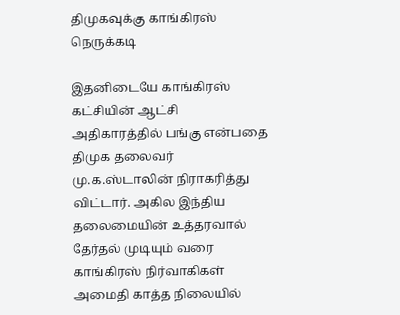திமுகவுக்கு காங்கிரஸ் நெருக்கடி

இதனிடையே காங்கிரஸ் கட்சியின் ஆட்சி அதிகாரத்தில் பங்கு என்பதை திமுக தலைவர் மு.க.ஸ்டாலின் நிராகரித்து விட்டார். அகில இந்திய தலைமையின் உத்தரவால் தேர்தல் முடியும் வரை காங்கிரஸ் நிர்வாகிகள் அமைதி காத்த நிலையில்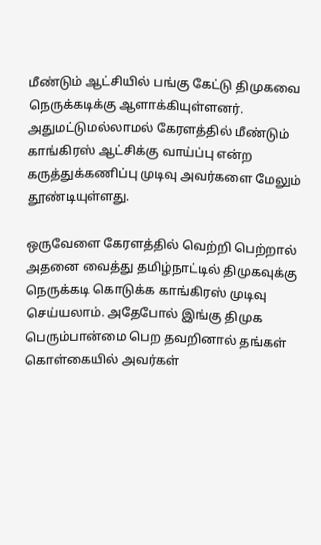மீண்டும் ஆட்சியில் பங்கு கேட்டு திமுகவை நெருக்கடிக்கு ஆளாக்கியுள்ளனர். அதுமட்டுமல்லாமல் கேரளத்தில் மீண்டும் காங்கிரஸ் ஆட்சிக்கு வாய்ப்பு என்ற கருத்துக்கணிப்பு முடிவு அவர்களை மேலும் தூண்டியுள்ளது.

ஒருவேளை கேரளத்தில் வெற்றி பெற்றால் அதனை வைத்து தமிழ்நாட்டில் திமுகவுக்கு நெருக்கடி கொடுக்க காங்கிரஸ் முடிவு செய்யலாம். அதேபோல் இங்கு திமுக பெரும்பான்மை பெற தவறினால் தங்கள் கொள்கையில் அவர்கள்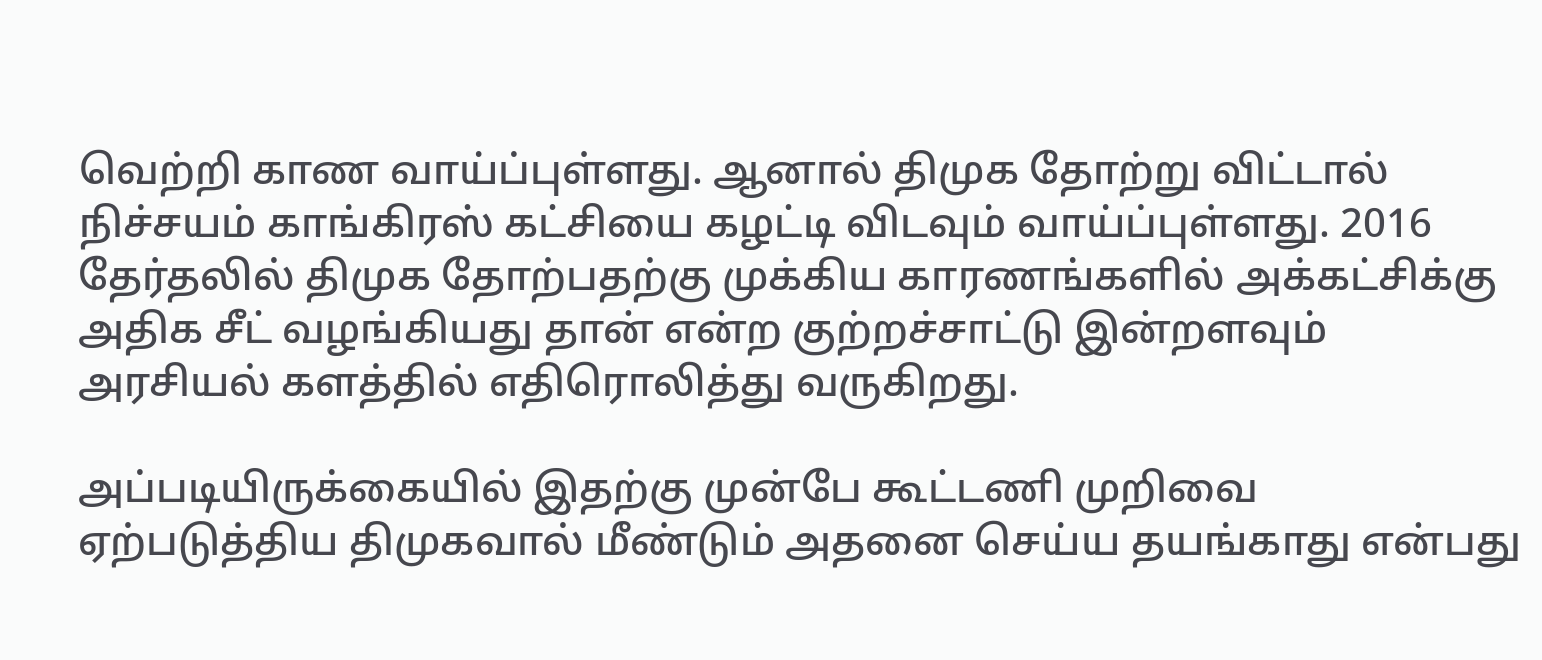வெற்றி காண வாய்ப்புள்ளது. ஆனால் திமுக தோற்று விட்டால் நிச்சயம் காங்கிரஸ் கட்சியை கழட்டி விடவும் வாய்ப்புள்ளது. 2016 தேர்தலில் திமுக தோற்பதற்கு முக்கிய காரணங்களில் அக்கட்சிக்கு அதிக சீட் வழங்கியது தான் என்ற குற்றச்சாட்டு இன்றளவும் அரசியல் களத்தில் எதிரொலித்து வருகிறது.

அப்படியிருக்கையில் இதற்கு முன்பே கூட்டணி முறிவை ஏற்படுத்திய திமுகவால் மீண்டும் அதனை செய்ய தயங்காது என்பது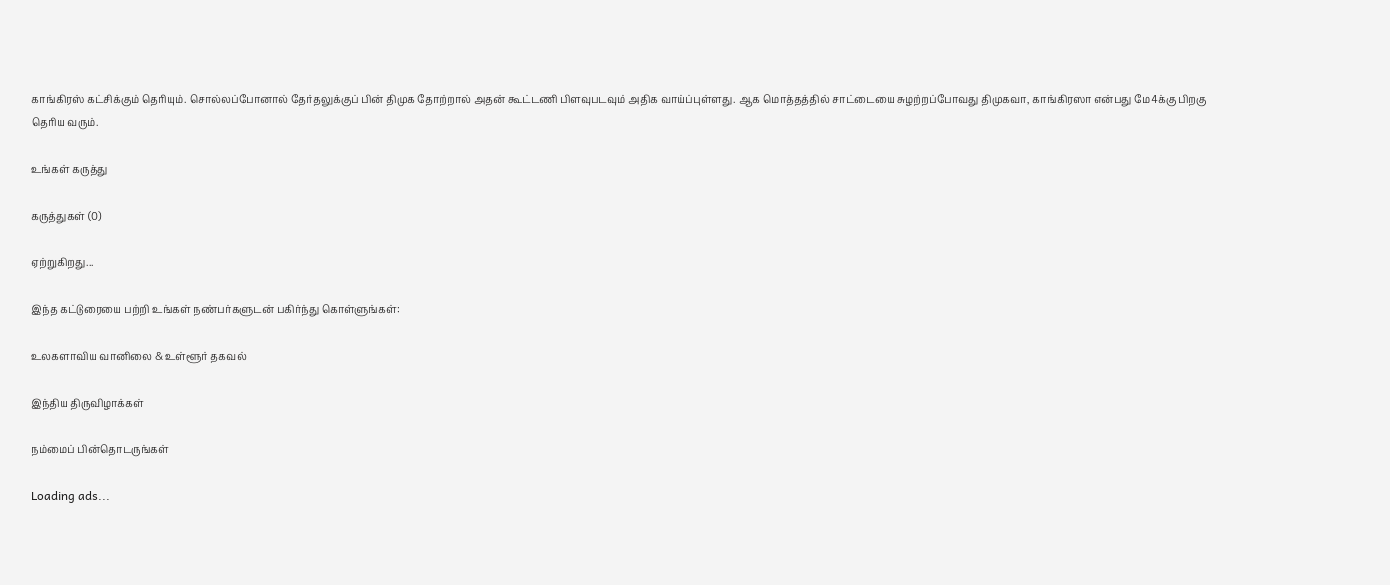காங்கிரஸ் கட்சிக்கும் தெரியும். சொல்லப்போனால் தேர்தலுக்குப் பின் திமுக தோற்றால் அதன் கூட்டணி பிளவுபடவும் அதிக வாய்ப்புள்ளது. ஆக மொத்தத்தில் சாட்டையை சுழற்றப்போவது திமுகவா, காங்கிரஸா என்பது மே4க்கு பிறகு தெரிய வரும்.

உங்கள் கருத்து

கருத்துகள் (0)

ஏற்றுகிறது...

இந்த கட்டுரையை பற்றி உங்கள் நண்பர்களுடன் பகிர்ந்து கொள்ளுங்கள்:

உலகளாவிய வானிலை & உள்ளூர் தகவல்

இந்திய திருவிழாக்கள்

நம்மைப் பின்தொடருங்கள்

Loading ads...